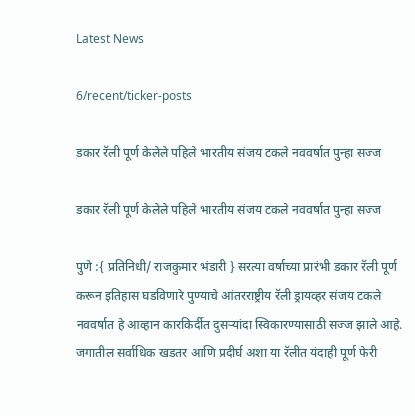Latest News

6/recent/ticker-posts

डकार रॅली पूर्ण केलेले पहिले भारतीय संजय टकले नववर्षात पुन्हा सज्ज

डकार रॅली पूर्ण केलेले पहिले भारतीय संजय टकले नववर्षात पुन्हा सज्ज

पुणे :{ प्रतिनिधी/ राजकुमार भंडारी } सरत्या वर्षाच्या प्रारंभी डकार रॅली पूर्ण करून इतिहास घडविणारे पुण्याचे आंतरराष्ट्रीय रॅली ड्रायव्हर संजय टकले नववर्षात हे आव्हान कारकिर्दीत दुसऱ्यांदा स्विकारण्यासाठी सज्ज झाले आहे. जगातील सर्वाधिक खडतर आणि प्रदीर्घ अशा या रॅलीत यंदाही पूर्ण फेरी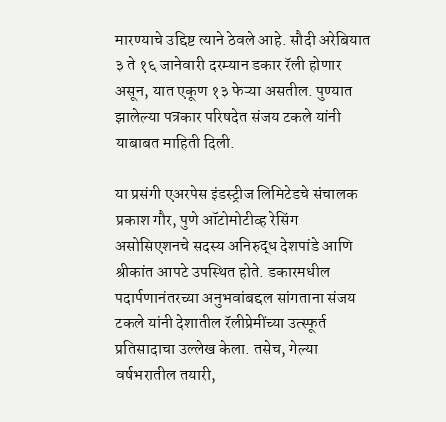मारण्याचे उद्दिष्ट त्याने ठेवले आहे. सौदी अरेबियात ३ ते १६ जानेवारी दरम्यान डकार रॅली होणार असून, यात एकूण १३ फेऱ्या असतील. पुण्यात झालेल्या पत्रकार परिषदेत संजय टकले यांनी याबाबत माहिती दिली.

या प्रसंगी एअरपेस इंडस्ट्रीज लिमिटेडचे संचालक प्रकाश गौर, पुणे ऑटोमोटीव्ह रेसिंग असोसिएशनचे सदस्य अनिरुद्ध देशपांडे आणि श्रीकांत आपटे उपस्थित होते. डकारमधील पदार्पणानंतरच्या अनुभवांबद्दल सांगताना संजय टकले यांनी देशातील रॅलीप्रेमींच्या उत्स्फूर्त प्रतिसादाचा उल्लेख केला. तसेच, गेल्या वर्षभरातील तयारी,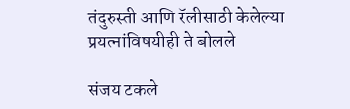तंदुरुस्ती आणि रॅलीसाठी केलेल्या प्रयत्नांविषयीही ते बोलले

संजय टकले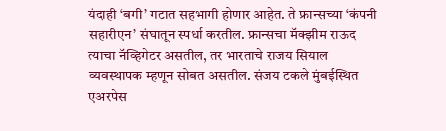यंदाही ‘बगी’ गटात सहभागी होणार आहेत. ते फ्रान्सच्या ‘कंपनी सहारीएन’ संघातून स्पर्धा करतील. फ्रान्सचा मॅक्झीम राऊद त्याचा नॅव्हिगेटर असतील, तर भारताचे राजय सियाल व्यवस्थापक म्हणून सोबत असतील. संजय टकले मुंबईस्थित एअरपेस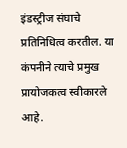इंडस्ट्रीज संघाचे प्रतिनिधित्व करतील. या कंपनीने त्याचे प्रमुख प्रायोजकत्व स्वीकारले आहे.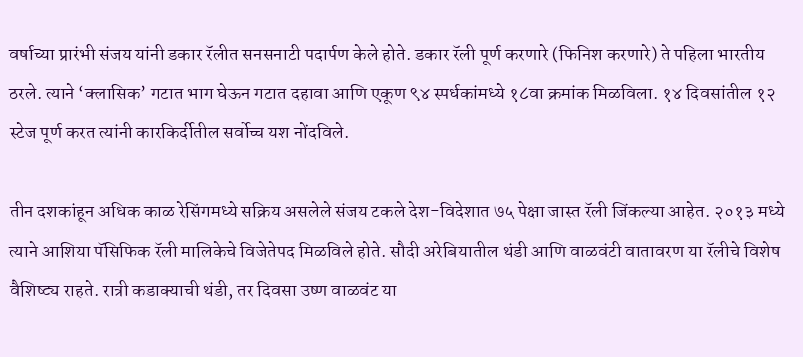वर्षाच्या प्रारंभी संजय यांनी डकार रॅलीत सनसनाटी पदार्पण केले होते. डकार रॅली पूर्ण करणारे (फिनिश करणारे) ते पहिला भारतीय ठरले. त्याने ‘क्लासिक’ गटात भाग घेऊन गटात दहावा आणि एकूण ९४ स्पर्धकांमध्ये १८वा क्रमांक मिळविला. १४ दिवसांतील १२ स्टेज पूर्ण करत त्यांनी कारकिर्दीतील सर्वोच्च यश नोंदविले.

तीन दशकांहून अधिक काळ रेसिंगमध्ये सक्रिय असलेले संजय टकले देश-विदेशात ७५ पेक्षा जास्त रॅली जिंकल्या आहेत. २०१३ मध्ये त्याने आशिया पॅसिफिक रॅली मालिकेचे विजेतेपद मिळविले होते. सौदी अरेबियातील थंडी आणि वाळवंटी वातावरण या रॅलीचे विशेष वैशिष्ट्य राहते. रात्री कडाक्याची थंडी, तर दिवसा उष्ण वाळवंट या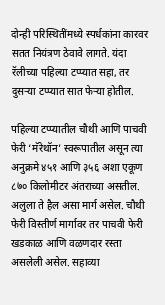दोन्ही परिस्थितींमध्ये स्पर्धकांना कारवर सतत नियंत्रण ठेवावे लागते. यंदा रॅलीच्या पहिल्या टप्प्यात सहा, तर दुसऱ्या टप्प्यात सात फेऱ्या होतील.

पहिल्या टप्प्यातील चौथी आणि पाचवी फेरी ‘मॅरेथॉन’ स्वरूपातील असून त्या अनुक्रमे ४५१ आणि ३५६ अशा एकूण ८७० किलोमीटर अंतराच्या असतील. अलुला ते हैल असा मार्ग असेल. चौथी फेरी विस्तीर्ण मार्गावर तर पाचवी फेरी खडकाळ आणि वळणदार रस्ता असलेली असेल. सहाव्या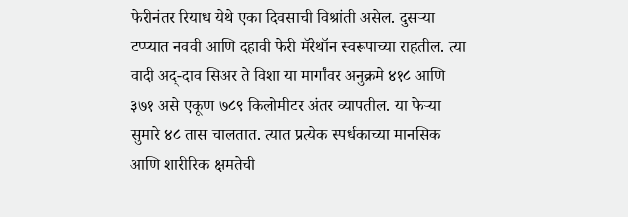फेरीनंतर रियाध येथे एका दिवसाची विश्रांती असेल. दुसऱ्या टप्प्यात नववी आणि दहावी फेरी मॅरेथॉन स्वरूपाच्या राहतील. त्या वादी अद्-दाव सिअर ते विशा या मार्गांवर अनुक्रमे ४१८ आणि ३७१ असे एकूण ७८९ किलोमीटर अंतर व्यापतील. या फेऱ्या सुमारे ४८ तास चालतात. त्यात प्रत्येक स्पर्धकाच्या मानसिक आणि शारीरिक क्षमतेची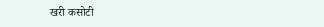खरी कसोटी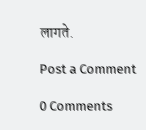लागते.

Post a Comment

0 Comments